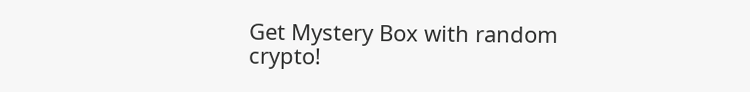Get Mystery Box with random crypto!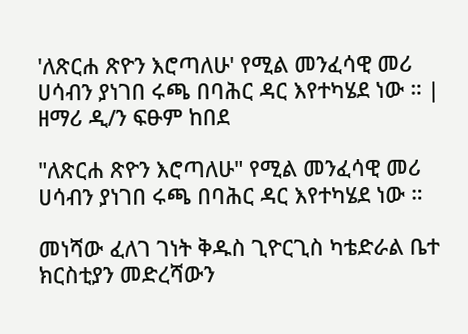'ለጽርሐ ጽዮን እሮጣለሁ' የሚል መንፈሳዊ መሪ ሀሳብን ያነገበ ሩጫ በባሕር ዳር እየተካሄደ ነው ። | ዘማሪ ዲ/ን ፍፁም ከበደ

"ለጽርሐ ጽዮን እሮጣለሁ" የሚል መንፈሳዊ መሪ ሀሳብን ያነገበ ሩጫ በባሕር ዳር እየተካሄደ ነው ።

መነሻው ፈለገ ገነት ቅዱስ ጊዮርጊስ ካቴድራል ቤተ ክርስቲያን መድረሻውን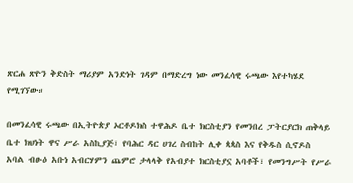ጽርሐ ጽዮን ቅድስት ማሪያም አንድነት ገዳም በማድረግ ነው መንፈሳዊ ሩጫው እየተካሄደ የሚገኘው።

በመንፈሳዊ ሩጫው በኢትዮጵያ ኦርቶዶክስ ተዋሕዶ ቤተ ክርስቲያን የመንበረ ፓትርያርክ ጠቅላይ ቤተ ክህነት ዋና ሥራ አስኪያጅ፣ የባሕር ዳር ሀገረ ስብከት ሊቀ ጳጳስ እና የቅዱስ ሲኖዶስ አባል ብፁዕ አቡነ አብርሃምን ጨምሮ ታላላቅ የአብያተ ክርስቲያኗ አባቶች፣ የመንግሥት የሥራ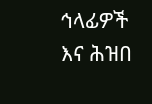ኅላፊዎች እና ሕዝበ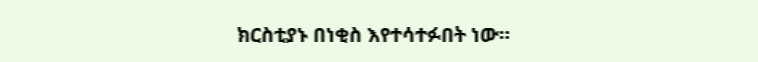ክርስቲያኑ በነቂስ እየተሳተፉበት ነው።